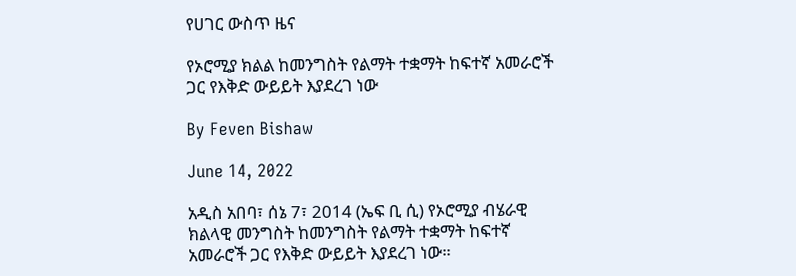የሀገር ውስጥ ዜና

የኦሮሚያ ክልል ከመንግስት የልማት ተቋማት ከፍተኛ አመራሮች ጋር የእቅድ ውይይት እያደረገ ነው

By Feven Bishaw

June 14, 2022

አዲስ አበባ፣ ሰኔ 7፣ 2014 (ኤፍ ቢ ሲ) የኦሮሚያ ብሄራዊ ክልላዊ መንግስት ከመንግስት የልማት ተቋማት ከፍተኛ አመራሮች ጋር የእቅድ ውይይት እያደረገ ነው።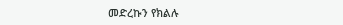መድረኩን የክልሉ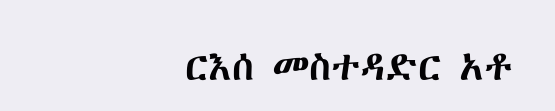ርእሰ መስተዳድር አቶ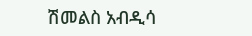ሽመልስ አብዲሳ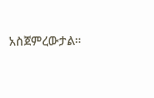አስጀምረውታል።